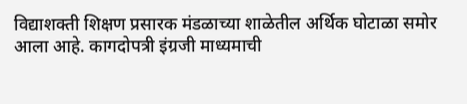विद्याशक्ती शिक्षण प्रसारक मंडळाच्या शाळेतील अर्थिक घोटाळा समोर आला आहे. कागदोपत्री इंग्रजी माध्यमाची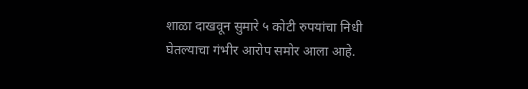शाळा दाखवून सुमारे ५ कोटी रुपयांचा निधी घेतल्याचा गंभीर आरोप समोर आला आहे.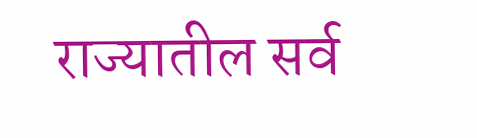राज्यातील सर्व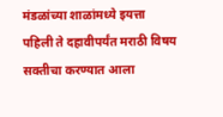मंडळांच्या शाळांमध्ये इयत्ता पहिली ते दहावीपर्यंत मराठी विषय सक्तीचा करण्यात आला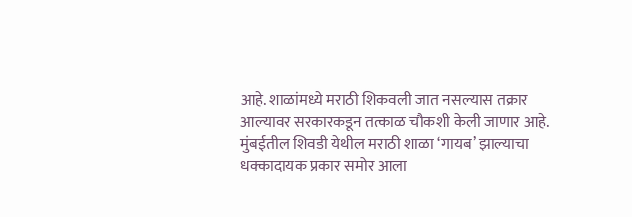आहे. शाळांमध्ये मराठी शिकवली जात नसल्यास तक्रार आल्यावर सरकारकडून तत्काळ चौकशी केली जाणार आहे.
मुंबईतील शिवडी येथील मराठी शाळा ‘गायब’ झाल्याचा धक्कादायक प्रकार समोर आला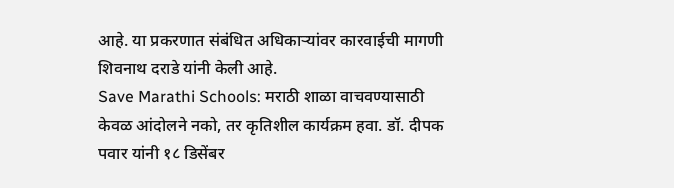आहे. या प्रकरणात संबंधित अधिकाऱ्यांवर कारवाईची मागणी शिवनाथ दराडे यांनी केली आहे.
Save Marathi Schools: मराठी शाळा वाचवण्यासाठी केवळ आंदोलने नको, तर कृतिशील कार्यक्रम हवा. डॉ. दीपक पवार यांनी १८ डिसेंबर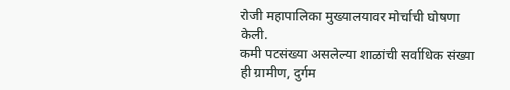रोजी महापालिका मुख्यालयावर मोर्चाची घोषणा केली.
कमी पटसंख्या असलेल्या शाळांची सर्वाधिक संख्या ही ग्रामीण, दुर्गम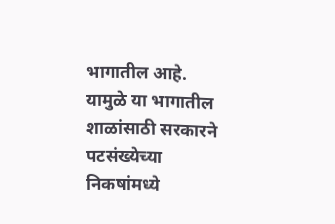भागातील आहे. यामुळे या भागातील शाळांसाठी सरकारने पटसंख्येच्या निकषांमध्ये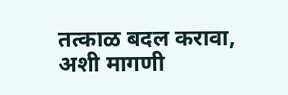तत्काळ बदल करावा, अशी मागणी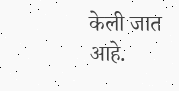केली जात आहे.